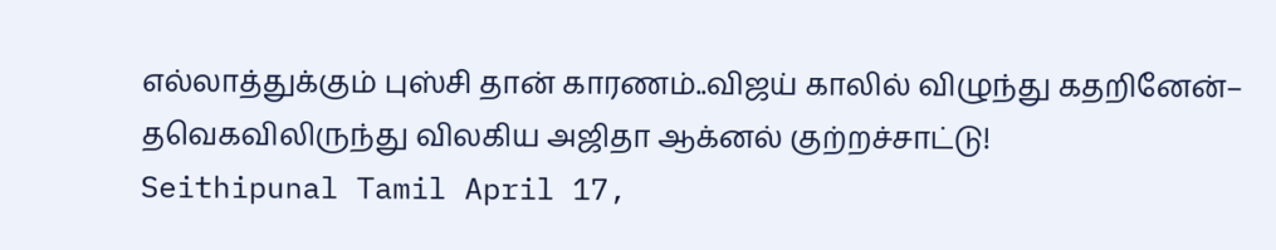எல்லாத்துக்கும் புஸ்சி தான் காரணம்..விஜய் காலில் விழுந்து கதறினேன்– தவெகவிலிருந்து விலகிய அஜிதா ஆக்னல் குற்றச்சாட்டு!
Seithipunal Tamil April 17,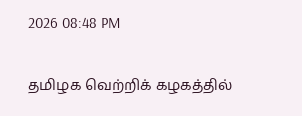2026 08:48 PM

தமிழக வெற்றிக் கழகத்தில்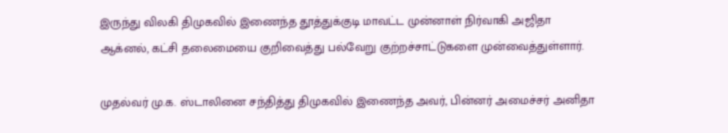இருந்து விலகி திமுகவில் இணைந்த தூத்துக்குடி மாவட்ட முன்னாள் நிர்வாகி அஜிதா ஆக்னல், கட்சி தலைமையை குறிவைத்து பல்வேறு குற்றச்சாட்டுகளை முன்வைத்துள்ளார்.

முதல்வர் மு.க. ஸ்டாலினை சந்தித்து திமுகவில் இணைந்த அவர், பின்னர் அமைச்சர் அனிதா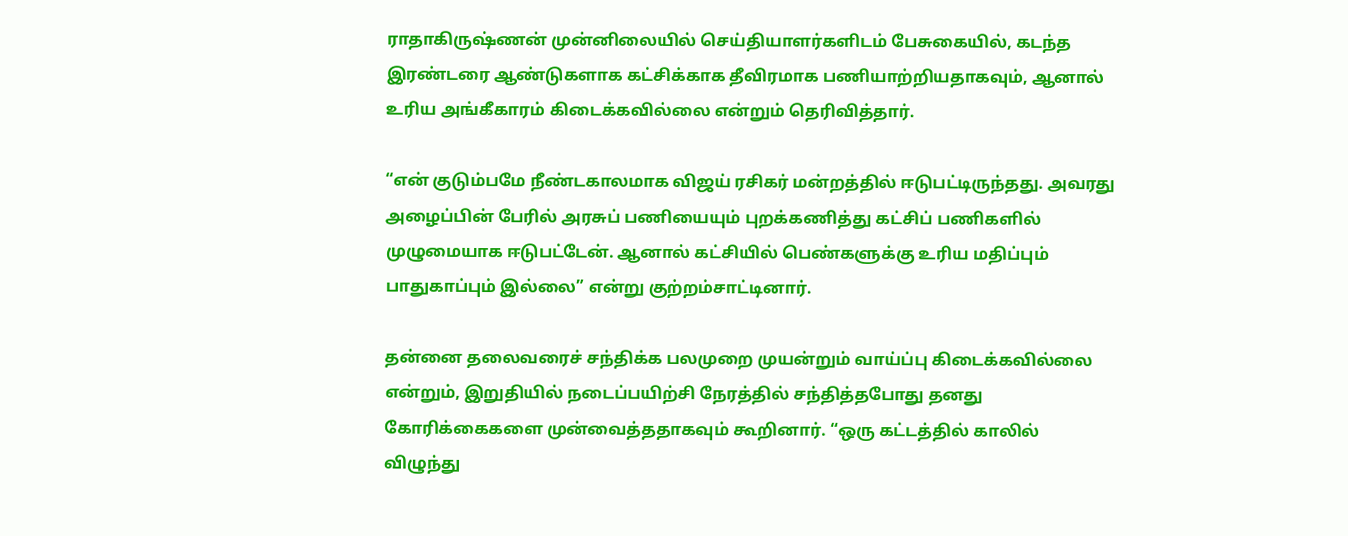ராதாகிருஷ்ணன் முன்னிலையில் செய்தியாளர்களிடம் பேசுகையில், கடந்த இரண்டரை ஆண்டுகளாக கட்சிக்காக தீவிரமாக பணியாற்றியதாகவும், ஆனால் உரிய அங்கீகாரம் கிடைக்கவில்லை என்றும் தெரிவித்தார்.

“என் குடும்பமே நீண்டகாலமாக விஜய் ரசிகர் மன்றத்தில் ஈடுபட்டிருந்தது. அவரது அழைப்பின் பேரில் அரசுப் பணியையும் புறக்கணித்து கட்சிப் பணிகளில் முழுமையாக ஈடுபட்டேன். ஆனால் கட்சியில் பெண்களுக்கு உரிய மதிப்பும் பாதுகாப்பும் இல்லை” என்று குற்றம்சாட்டினார்.

தன்னை தலைவரைச் சந்திக்க பலமுறை முயன்றும் வாய்ப்பு கிடைக்கவில்லை என்றும், இறுதியில் நடைப்பயிற்சி நேரத்தில் சந்தித்தபோது தனது கோரிக்கைகளை முன்வைத்ததாகவும் கூறினார். “ஒரு கட்டத்தில் காலில் விழுந்து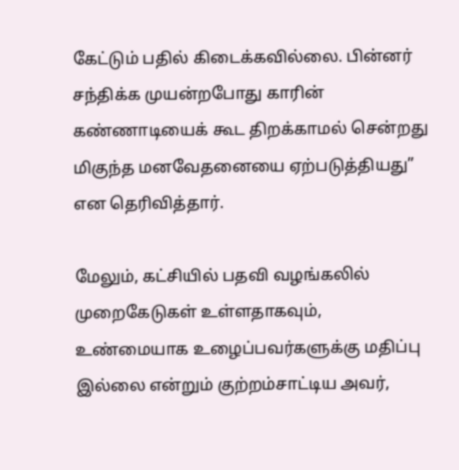கேட்டும் பதில் கிடைக்கவில்லை. பின்னர் சந்திக்க முயன்றபோது காரின் கண்ணாடியைக் கூட திறக்காமல் சென்றது மிகுந்த மனவேதனையை ஏற்படுத்தியது” என தெரிவித்தார்.

மேலும், கட்சியில் பதவி வழங்கலில் முறைகேடுகள் உள்ளதாகவும், உண்மையாக உழைப்பவர்களுக்கு மதிப்பு இல்லை என்றும் குற்றம்சாட்டிய அவர்,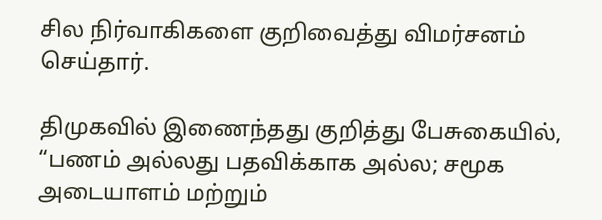சில நிர்வாகிகளை குறிவைத்து விமர்சனம் செய்தார்.

திமுகவில் இணைந்தது குறித்து பேசுகையில், “பணம் அல்லது பதவிக்காக அல்ல; சமூக அடையாளம் மற்றும்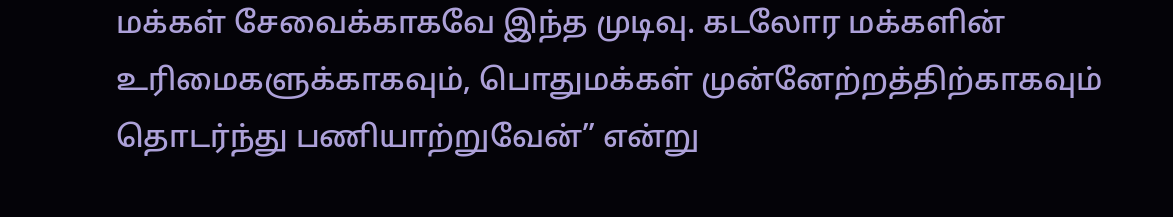மக்கள் சேவைக்காகவே இந்த முடிவு. கடலோர மக்களின் உரிமைகளுக்காகவும், பொதுமக்கள் முன்னேற்றத்திற்காகவும் தொடர்ந்து பணியாற்றுவேன்” என்று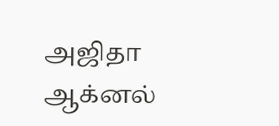அஜிதா ஆக்னல்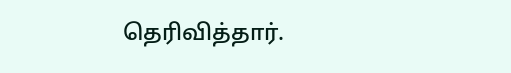தெரிவித்தார்.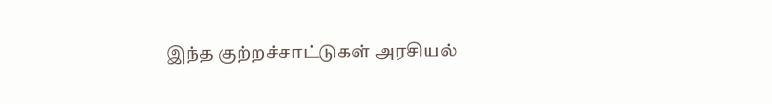இந்த குற்றச்சாட்டுகள் அரசியல்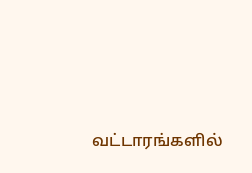வட்டாரங்களில்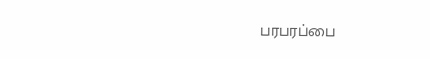பரபரப்பை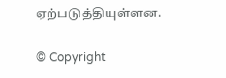ஏற்படுத்தியுள்ளன.

© Copyright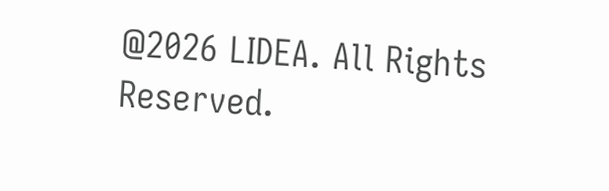@2026 LIDEA. All Rights Reserved.